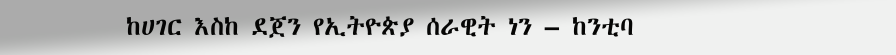ከሀገር እስከ ደጀን የኢትዮጵያ ሰራዊት ነን – ከንቲባ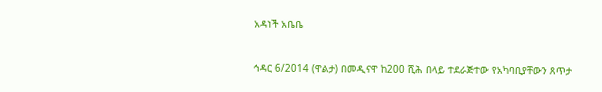አዳነች አቤቤ

ኅዳር 6/2014 (ዋልታ) በመዲናዋ ከ200 ሺሕ በላይ ተደራጅተው የአካባቢያቸውን ጸጥታ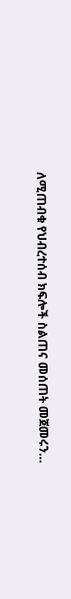ለሚጠብቁ የህብረተሰብ ክፍሎች ስልጠና መሰጠት መጀመሩን…